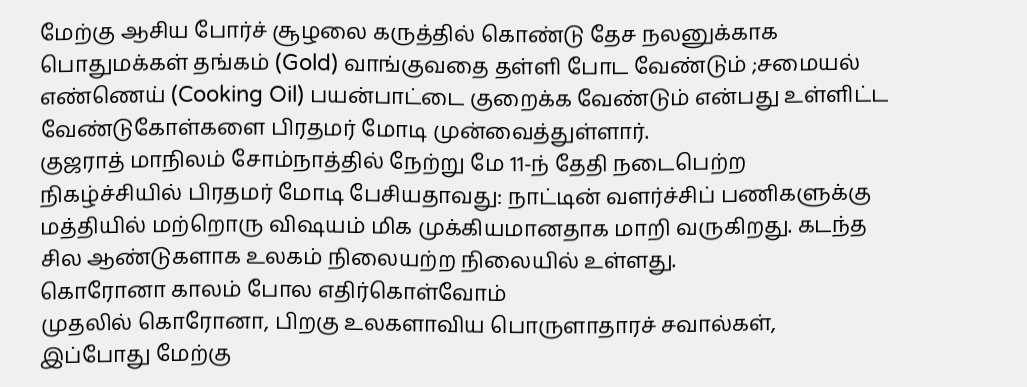மேற்கு ஆசிய போர்ச் சூழலை கருத்தில் கொண்டு தேச நலனுக்காக பொதுமக்கள் தங்கம் (Gold) வாங்குவதை தள்ளி போட வேண்டும் ;சமையல் எண்ணெய் (Cooking Oil) பயன்பாட்டை குறைக்க வேண்டும் என்பது உள்ளிட்ட வேண்டுகோள்களை பிரதமர் மோடி முன்வைத்துள்ளார்.
குஜராத் மாநிலம் சோம்நாத்தில் நேற்று மே 11-ந் தேதி நடைபெற்ற நிகழ்ச்சியில் பிரதமர் மோடி பேசியதாவது: நாட்டின் வளர்ச்சிப் பணிகளுக்கு மத்தியில் மற்றொரு விஷயம் மிக முக்கியமானதாக மாறி வருகிறது. கடந்த சில ஆண்டுகளாக உலகம் நிலையற்ற நிலையில் உள்ளது.
கொரோனா காலம் போல எதிர்கொள்வோம்
முதலில் கொரோனா, பிறகு உலகளாவிய பொருளாதாரச் சவால்கள், இப்போது மேற்கு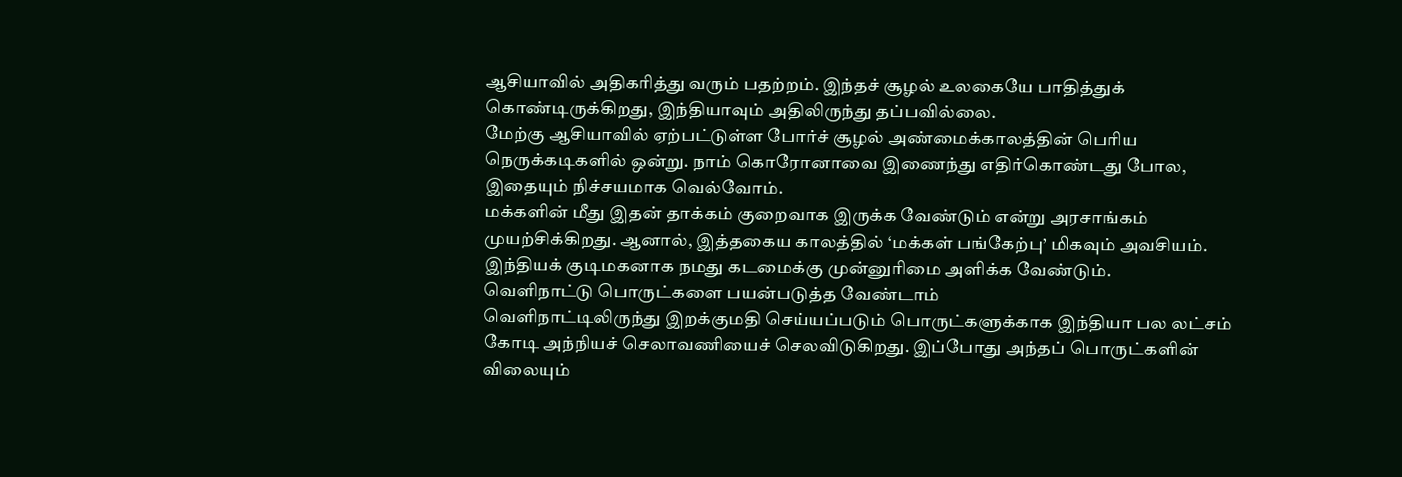ஆசியாவில் அதிகரித்து வரும் பதற்றம். இந்தச் சூழல் உலகையே பாதித்துக் கொண்டிருக்கிறது, இந்தியாவும் அதிலிருந்து தப்பவில்லை.
மேற்கு ஆசியாவில் ஏற்பட்டுள்ள போர்ச் சூழல் அண்மைக்காலத்தின் பெரிய நெருக்கடிகளில் ஒன்று. நாம் கொரோனாவை இணைந்து எதிர்கொண்டது போல, இதையும் நிச்சயமாக வெல்வோம்.
மக்களின் மீது இதன் தாக்கம் குறைவாக இருக்க வேண்டும் என்று அரசாங்கம் முயற்சிக்கிறது. ஆனால், இத்தகைய காலத்தில் ‘மக்கள் பங்கேற்பு’ மிகவும் அவசியம். இந்தியக் குடிமகனாக நமது கடமைக்கு முன்னுரிமை அளிக்க வேண்டும்.
வெளிநாட்டு பொருட்களை பயன்படுத்த வேண்டாம்
வெளிநாட்டிலிருந்து இறக்குமதி செய்யப்படும் பொருட்களுக்காக இந்தியா பல லட்சம் கோடி அந்நியச் செலாவணியைச் செலவிடுகிறது. இப்போது அந்தப் பொருட்களின் விலையும்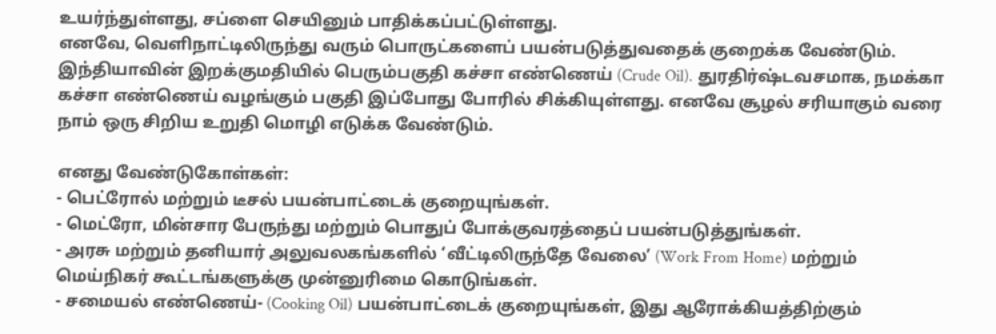உயர்ந்துள்ளது, சப்ளை செயினும் பாதிக்கப்பட்டுள்ளது.
எனவே, வெளிநாட்டிலிருந்து வரும் பொருட்களைப் பயன்படுத்துவதைக் குறைக்க வேண்டும்.
இந்தியாவின் இறக்குமதியில் பெரும்பகுதி கச்சா எண்ணெய் (Crude Oil). துரதிர்ஷ்டவசமாக, நமக்கா கச்சா எண்ணெய் வழங்கும் பகுதி இப்போது போரில் சிக்கியுள்ளது. எனவே சூழல் சரியாகும் வரை நாம் ஒரு சிறிய உறுதி மொழி எடுக்க வேண்டும்.

எனது வேண்டுகோள்கள்:
- பெட்ரோல் மற்றும் டீசல் பயன்பாட்டைக் குறையுங்கள்.
- மெட்ரோ, மின்சார பேருந்து மற்றும் பொதுப் போக்குவரத்தைப் பயன்படுத்துங்கள்.
- அரசு மற்றும் தனியார் அலுவலகங்களில் ‘வீட்டிலிருந்தே வேலை’ (Work From Home) மற்றும் மெய்நிகர் கூட்டங்களுக்கு முன்னுரிமை கொடுங்கள்.
- சமையல் எண்ணெய்- (Cooking Oil) பயன்பாட்டைக் குறையுங்கள், இது ஆரோக்கியத்திற்கும்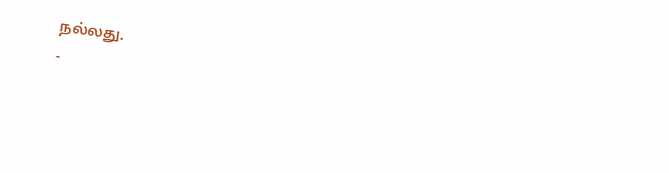நல்லது.
-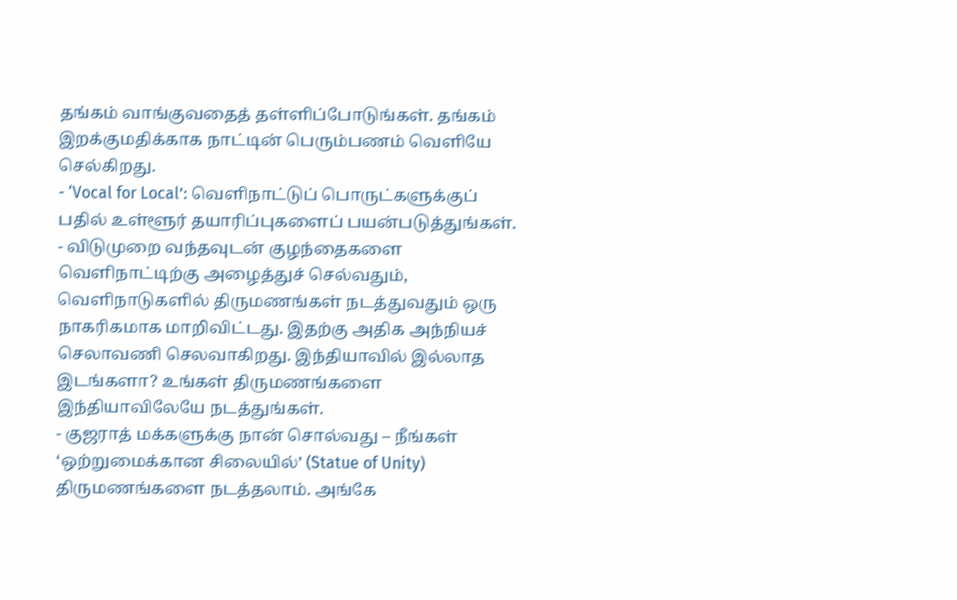தங்கம் வாங்குவதைத் தள்ளிப்போடுங்கள். தங்கம் இறக்குமதிக்காக நாட்டின் பெரும்பணம் வெளியே செல்கிறது.
- ‘Vocal for Local’: வெளிநாட்டுப் பொருட்களுக்குப் பதில் உள்ளூர் தயாரிப்புகளைப் பயன்படுத்துங்கள்.
- விடுமுறை வந்தவுடன் குழந்தைகளை வெளிநாட்டிற்கு அழைத்துச் செல்வதும், வெளிநாடுகளில் திருமணங்கள் நடத்துவதும் ஒரு நாகரிகமாக மாறிவிட்டது. இதற்கு அதிக அந்நியச் செலாவணி செலவாகிறது. இந்தியாவில் இல்லாத இடங்களா? உங்கள் திருமணங்களை இந்தியாவிலேயே நடத்துங்கள்.
- குஜராத் மக்களுக்கு நான் சொல்வது – நீங்கள் ‘ஒற்றுமைக்கான சிலையில்’ (Statue of Unity) திருமணங்களை நடத்தலாம். அங்கே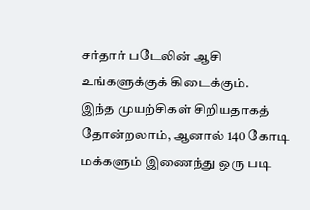சர்தார் படேலின் ஆசி உங்களுக்குக் கிடைக்கும்.
இந்த முயற்சிகள் சிறியதாகத் தோன்றலாம், ஆனால் 140 கோடி மக்களும் இணைந்து ஒரு படி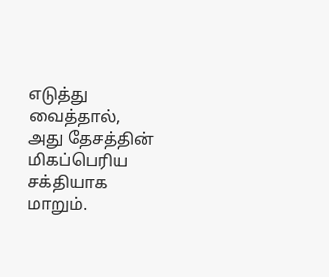எடுத்து வைத்தால், அது தேசத்தின் மிகப்பெரிய சக்தியாக மாறும்.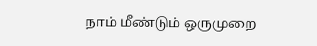நாம் மீண்டும் ஒருமுறை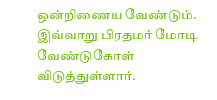ஒன்றிணைய வேண்டும். இவ்வாறு பிரதமர் மோடி வேண்டுகோள் விடுத்துள்ளார்.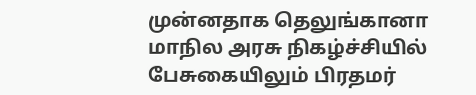முன்னதாக தெலுங்கானா மாநில அரசு நிகழ்ச்சியில் பேசுகையிலும் பிரதமர்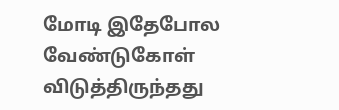மோடி இதேபோல வேண்டுகோள் விடுத்திருந்தது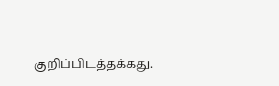குறிப்பிடத்தக்கது.